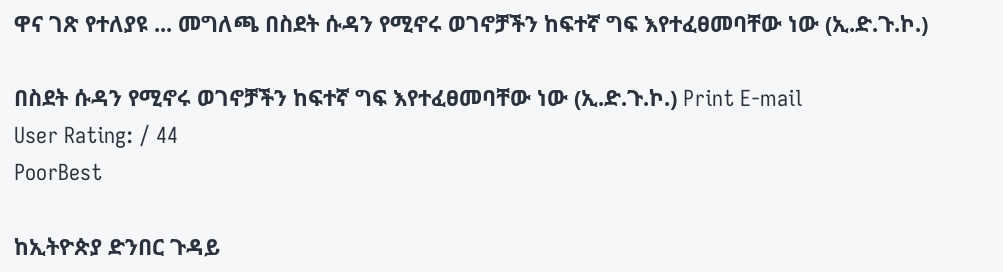ዋና ገጽ የተለያዩ ... መግለጫ በስደት ሱዳን የሚኖሩ ወገኖቻችን ከፍተኛ ግፍ እየተፈፀመባቸው ነው (ኢ.ድ.ጉ.ኮ.)

በስደት ሱዳን የሚኖሩ ወገኖቻችን ከፍተኛ ግፍ እየተፈፀመባቸው ነው (ኢ.ድ.ጉ.ኮ.) Print E-mail
User Rating: / 44
PoorBest

ከኢትዮጵያ ድንበር ጉዳይ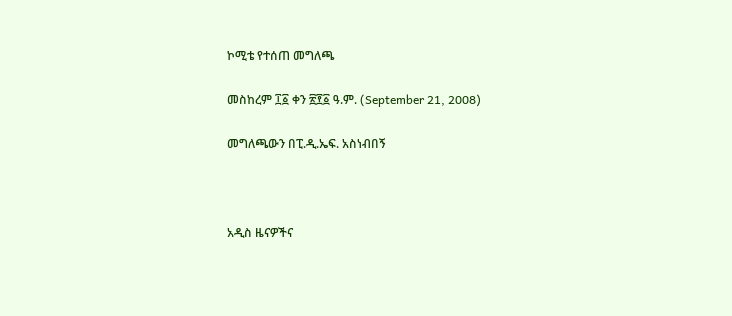ኮሚቴ የተሰጠ መግለጫ

መስከረም ፲፩ ቀን ፳፻፩ ዓ.ም. (September 21, 2008)

መግለጫውን በፒ.ዲ.ኤፍ. አስነብበኝ



አዲስ ዜናዎችና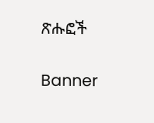ጽሑፎች


Banner